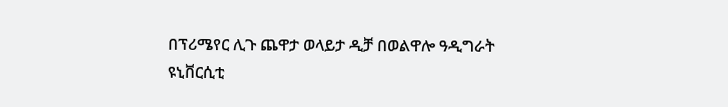በፕሪሜየር ሊጉ ጨዋታ ወላይታ ዲቻ በወልዋሎ ዓዲግራት ዩኒቨርሲቲ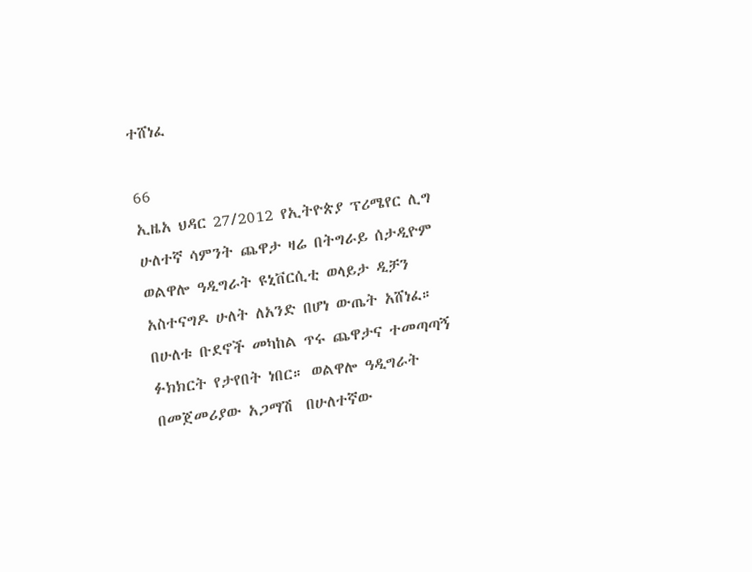ተሸነፈ

66
ኢዜአ ህዳር 27/2012 የኢትዮጵያ ፕሪሜየር ሊግ ሁለተኛ ሳምንት ጨዋታ ዛሬ በትግራይ ሰታዲዮም ወልዋሎ ዓዲግራት ዩኒቨርሲቲ ወላይታ ዲቻን አስተናግዶ ሁለት ለአንድ በሆነ ውጤት አሸነፈ። በሁለቱ ቡደኖች መካከል ጥሩ ጨዋታና ተመጣጣኝ ፉክክርት የታየበት ነበር። ወልዋሎ ዓዲግራት በመጀመሪያው አጋማሽ  በሁለተኛው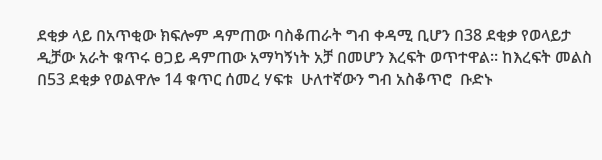ደቂቃ ላይ በአጥቂው ክፍሎም ዳምጠው ባስቆጠራት ግብ ቀዳሚ ቢሆን በ38 ደቂቃ የወላይታ ዲቻው አራት ቁጥሩ ፀጋይ ዳምጠው አማካኝነት አቻ በመሆን እረፍት ወጥተዋል። ከእረፍት መልስ በ53 ደቂቃ የወልዋሎ 14 ቁጥር ሰመረ ሃፍቱ  ሁለተኛውን ግብ አስቆጥሮ  ቡድኑ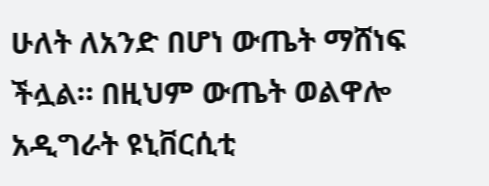ሁለት ለአንድ በሆነ ውጤት ማሸነፍ ችሏል። በዚህም ውጤት ወልዋሎ አዲግራት ዩኒቨርሲቲ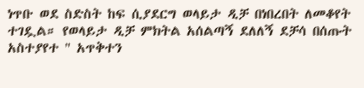ነጥቡ ወደ ስድስት ከፍ ሲያደርግ ወላይታ ዲቻ በነበረበት ለመቆየት ተገዷል። የወላይታ ዲቻ ምክትል አሰልጣኝ ደለለኝ ደቻሳ በሰጡት አስተያየተ " አጥቅተን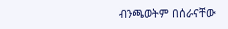ብንጫወትም በሰራናቸው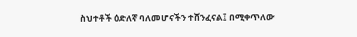ስህተቶች ዕድለኛ ባለመሆናችን ተሸንፈናል፤ በሚቀጥለው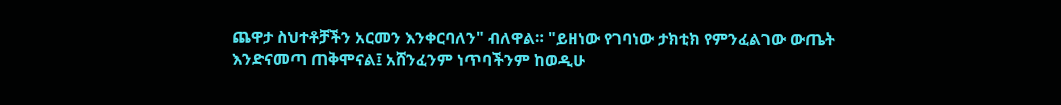ጨዋታ ስህተቶቻችን አርመን እንቀርባለን" ብለዋል። "ይዘነው የገባነው ታክቲክ የምንፈልገው ውጤት እንድናመጣ ጠቅሞናል፤ አሸንፈንም ነጥባችንም ከወዲሁ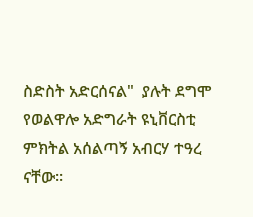ስድስት አድርሰናል"  ያሉት ደግሞ የወልዋሎ አድግራት ዩኒቨርስቲ ምክትል አሰልጣኝ አብርሃ ተዓረ ናቸው።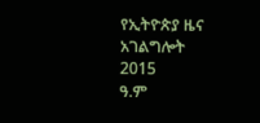የኢትዮጵያ ዜና አገልግሎት
2015
ዓ.ም